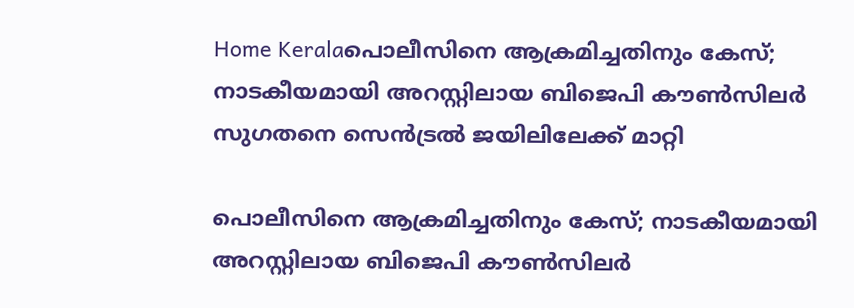Home Keralaപൊലീസിനെ ആക്രമിച്ചതിനും കേസ്; നാടകീയമായി അറസ്റ്റിലായ ബിജെപി കൗണ്‍സിലര്‍ സുഗതനെ സെന്‍ട്രല്‍ ജയിലിലേക്ക് മാറ്റി

പൊലീസിനെ ആക്രമിച്ചതിനും കേസ്; നാടകീയമായി അറസ്റ്റിലായ ബിജെപി കൗണ്‍സിലര്‍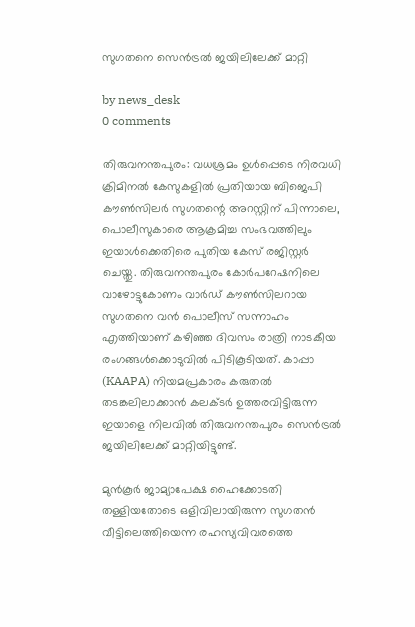സുഗതനെ സെന്‍ട്രല്‍ ജയിലിലേക്ക് മാറ്റി

by news_desk
0 comments

തിരുവനന്തപുരം: വധശ്രമം ഉള്‍പ്പെടെ നിരവധി ക്രിമിനല്‍ കേസുകളില്‍ പ്രതിയായ ബിജെപി കൗണ്‍സിലര്‍ സുഗതന്റെ അറസ്റ്റിന് പിന്നാലെ, പൊലീസുകാരെ ആക്രമിച്ച സംഭവത്തിലും ഇയാള്‍ക്കെതിരെ പുതിയ കേസ് രജിസ്റ്റര്‍ ചെയ്തു. തിരുവനന്തപുരം കോര്‍പറേഷനിലെ വാഴോട്ടുകോണം വാര്‍ഡ് കൗണ്‍സിലറായ സുഗതനെ വന്‍ പൊലീസ് സന്നാഹം എത്തിയാണ് കഴിഞ്ഞ ദിവസം രാത്രി നാടകീയ രംഗങ്ങള്‍ക്കൊടുവില്‍ പിടികൂടിയത്. കാപ്പാ (KAAPA) നിയമപ്രകാരം കരുതല്‍ തടങ്കലിലാക്കാന്‍ കലക്ടര്‍ ഉത്തരവിട്ടിരുന്ന ഇയാളെ നിലവില്‍ തിരുവനന്തപുരം സെന്‍ട്രല്‍ ജയിലിലേക്ക് മാറ്റിയിട്ടുണ്ട്.

മുന്‍കൂര്‍ ജാമ്യാപേക്ഷ ഹൈക്കോടതി തള്ളിയതോടെ ഒളിവിലായിരുന്ന സുഗതന്‍ വീട്ടിലെത്തിയെന്ന രഹസ്യവിവരത്തെ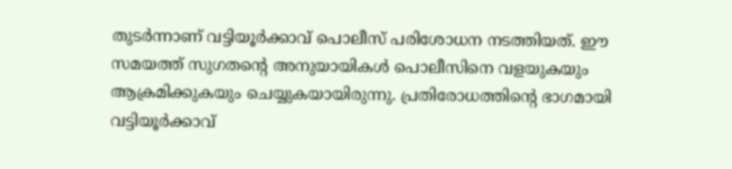തുടര്‍ന്നാണ് വട്ടിയൂര്‍ക്കാവ് പൊലീസ് പരിശോധന നടത്തിയത്. ഈ സമയത്ത് സുഗതന്റെ അനുയായികള്‍ പൊലീസിനെ വളയുകയും ആക്രമിക്കുകയും ചെയ്യുകയായിരുന്നു. പ്രതിരോധത്തിന്റെ ഭാഗമായി വട്ടിയൂര്‍ക്കാവ്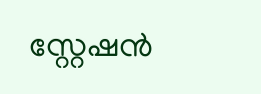സ്റ്റേഷന്‍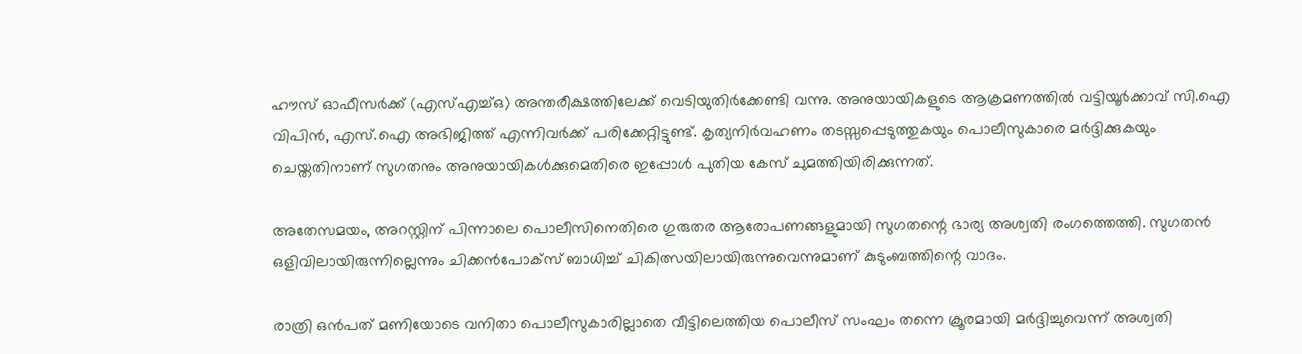ഹൗസ് ഓഫീസര്‍ക്ക് (എസ്എച്ച്ഒ) അന്തരീക്ഷത്തിലേക്ക് വെടിയുതിര്‍ക്കേണ്ടി വന്നു. അനുയായികളുടെ ആക്രമണത്തില്‍ വട്ടിയൂര്‍ക്കാവ് സി.ഐ വിപിന്‍, എസ്.ഐ അഭിജിത്ത് എന്നിവര്‍ക്ക് പരിക്കേറ്റിട്ടുണ്ട്. കൃത്യനിര്‍വഹണം തടസ്സപ്പെടുത്തുകയും പൊലീസുകാരെ മര്‍ദ്ദിക്കുകയും ചെയ്തതിനാണ് സുഗതനും അനുയായികള്‍ക്കുമെതിരെ ഇപ്പോള്‍ പുതിയ കേസ് ചുമത്തിയിരിക്കുന്നത്.

അതേസമയം, അറസ്റ്റിന് പിന്നാലെ പൊലീസിനെതിരെ ഗുരുതര ആരോപണങ്ങളുമായി സുഗതന്റെ ഭാര്യ അശ്വതി രംഗത്തെത്തി. സുഗതന്‍ ഒളിവിലായിരുന്നില്ലെന്നും ചിക്കന്‍പോക്‌സ് ബാധിച്ച് ചികിത്സയിലായിരുന്നുവെന്നുമാണ് കുടുംബത്തിന്റെ വാദം.

രാത്രി ഒന്‍പത് മണിയോടെ വനിതാ പൊലീസുകാരില്ലാതെ വീട്ടിലെത്തിയ പൊലീസ് സംഘം തന്നെ ക്രൂരമായി മര്‍ദ്ദിച്ചുവെന്ന് അശ്വതി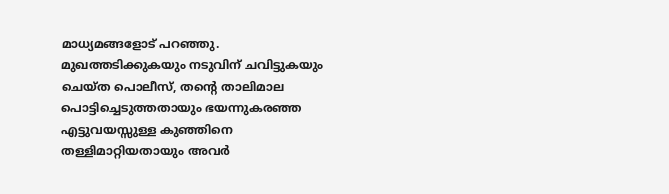മാധ്യമങ്ങളോട് പറഞ്ഞു. മുഖത്തടിക്കുകയും നടുവിന് ചവിട്ടുകയും ചെയ്ത പൊലീസ്, തന്റെ താലിമാല പൊട്ടിച്ചെടുത്തതായും ഭയന്നുകരഞ്ഞ എട്ടുവയസ്സുള്ള കുഞ്ഞിനെ തള്ളിമാറ്റിയതായും അവര്‍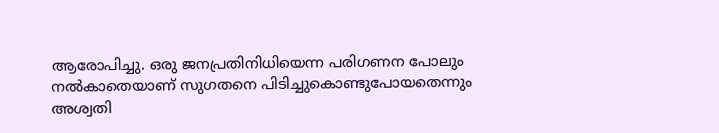ആരോപിച്ചു. ഒരു ജനപ്രതിനിധിയെന്ന പരിഗണന പോലും നല്‍കാതെയാണ് സുഗതനെ പിടിച്ചുകൊണ്ടുപോയതെന്നും അശ്വതി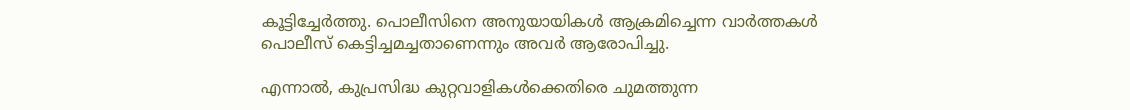കൂട്ടിച്ചേര്‍ത്തു. പൊലീസിനെ അനുയായികള്‍ ആക്രമിച്ചെന്ന വാര്‍ത്തകള്‍ പൊലീസ് കെട്ടിച്ചമച്ചതാണെന്നും അവര്‍ ആരോപിച്ചു.

എന്നാല്‍, കുപ്രസിദ്ധ കുറ്റവാളികള്‍ക്കെതിരെ ചുമത്തുന്ന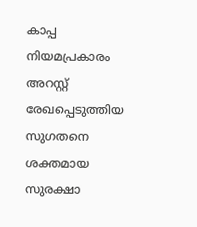കാപ്പ നിയമപ്രകാരം അറസ്റ്റ് രേഖപ്പെടുത്തിയ സുഗതനെ ശക്തമായ സുരക്ഷാ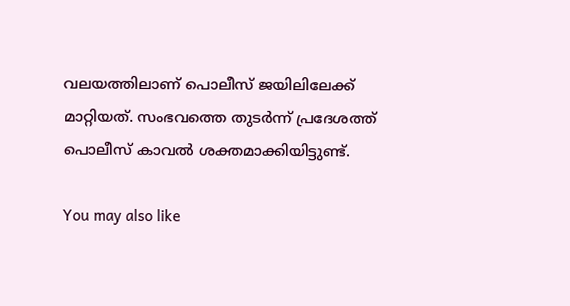വലയത്തിലാണ് പൊലീസ് ജയിലിലേക്ക് മാറ്റിയത്. സംഭവത്തെ തുടര്‍ന്ന് പ്രദേശത്ത് പൊലീസ് കാവല്‍ ശക്തമാക്കിയിട്ടുണ്ട്.

You may also like